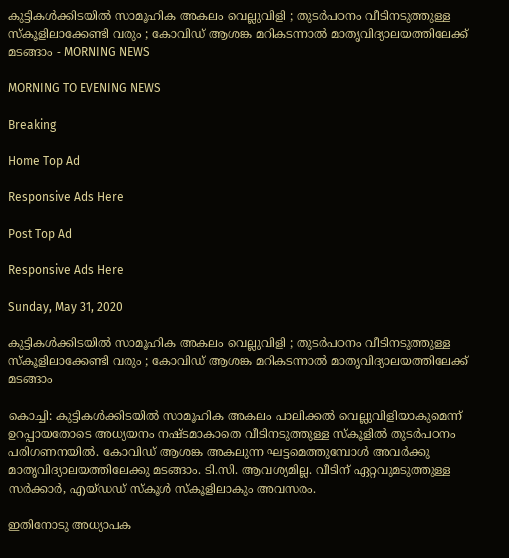കുട്ടികള്‍ക്കിടയില്‍ സാമൂഹിക അകലം വെല്ലുവിളി ; തുടര്‍പഠനം വീടിനടുത്തുള്ള സ്‌കൂളിലാക്കേണ്ടി വരും ; കോവിഡ് ആശങ്ക മറികടന്നാല്‍ മാതൃവിദ്യാലയത്തിലേക്ക് മടങ്ങാം - MORNING NEWS

MORNING TO EVENING NEWS

Breaking

Home Top Ad

Responsive Ads Here

Post Top Ad

Responsive Ads Here

Sunday, May 31, 2020

കുട്ടികള്‍ക്കിടയില്‍ സാമൂഹിക അകലം വെല്ലുവിളി ; തുടര്‍പഠനം വീടിനടുത്തുള്ള സ്‌കൂളിലാക്കേണ്ടി വരും ; കോവിഡ് ആശങ്ക മറികടന്നാല്‍ മാതൃവിദ്യാലയത്തിലേക്ക് മടങ്ങാം

കൊച്ചി: കുട്ടികള്‍ക്കിടയില്‍ സാമൂഹിക അകലം പാലിക്കല്‍ വെല്ലുവിളിയാകുമെന്ന് ഉറപ്പായതോടെ അധ്യയനം നഷ്ടമാകാതെ വീടിനടുത്തുള്ള സ്‌കൂളില്‍ തുടര്‍പഠനം പരിഗണനയില്‍. കോവിഡ് ആശങ്ക അകലുന്ന ഘട്ടമെത്തുമ്പോള്‍ അവര്‍ക്കു മാതൃവിദ്യാലയത്തിലേക്കു മടങ്ങാം. ടി.സി. ആവശ്യമില്ല. വീടിന് ഏറ്റവുമടുത്തുള്ള സര്‍ക്കാര്‍, എയ്ഡഡ് സ്‌കൂള്‍ സ്‌കൂളിലാകും അവസരം.

ഇതിനോടു അധ്യാപക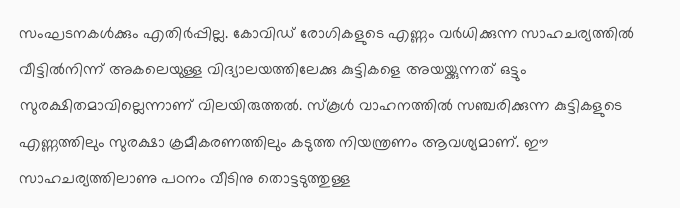സംഘടനകള്‍ക്കും എതിര്‍പ്പില്ല. കോവിഡ് രോഗികളുടെ എണ്ണം വര്‍ധിക്കുന്ന സാഹചര്യത്തില്‍ വീട്ടില്‍നിന്ന് അകലെയുള്ള വിദ്യാലയത്തിലേക്കു കുട്ടികളെ അയയ്ക്കുന്നത് ഒട്ടും സുരക്ഷിതമാവില്ലെന്നാണ് വിലയിരുത്തല്‍. സ്‌കൂള്‍ വാഹനത്തില്‍ സഞ്ചരിക്കുന്ന കുട്ടികളുടെ എണ്ണത്തിലും സുരക്ഷാ ക്രമീകരണത്തിലും കടുത്ത നിയന്ത്രണം ആവശ്യമാണ്. ഈ സാഹചര്യത്തിലാണു പഠനം വീടിനു തൊട്ടടുത്തുള്ള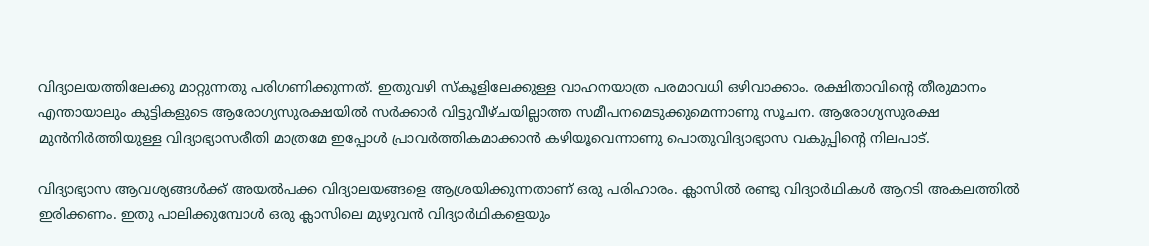വിദ്യാലയത്തിലേക്കു മാറ്റുന്നതു പരിഗണിക്കുന്നത്. ഇതുവഴി സ്‌കൂളിലേക്കുള്ള വാഹനയാത്ര പരമാവധി ഒഴിവാക്കാം. രക്ഷിതാവിന്റെ തീരുമാനം എന്തായാലും കുട്ടികളുടെ ആരോഗ്യസുരക്ഷയില്‍ സര്‍ക്കാര്‍ വിട്ടുവീഴ്ചയില്ലാത്ത സമീപനമെടുക്കുമെന്നാണു സൂചന. ആരോഗ്യസുരക്ഷ മുന്‍നിര്‍ത്തിയുള്ള വിദ്യാഭ്യാസരീതി മാത്രമേ ഇപ്പോള്‍ പ്രാവര്‍ത്തികമാക്കാന്‍ കഴിയൂവെന്നാണു പൊതുവിദ്യാഭ്യാസ വകുപ്പിന്റെ നിലപാട്.

വിദ്യാഭ്യാസ ആവശ്യങ്ങള്‍ക്ക് അയല്‍പക്ക വിദ്യാലയങ്ങളെ ആശ്രയിക്കുന്നതാണ് ഒരു പരിഹാരം. ക്ലാസില്‍ രണ്ടു വിദ്യാര്‍ഥികള്‍ ആറടി അകലത്തില്‍ ഇരിക്കണം. ഇതു പാലിക്കുമ്പോള്‍ ഒരു ക്ലാസിലെ മുഴുവന്‍ വിദ്യാര്‍ഥികളെയും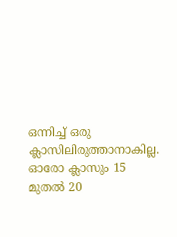ഒന്നിച്ച് ഒരു ക്ലാസിലിരുത്താനാകില്ല. ഓരോ ക്ലാസും 15 മുതല്‍ 20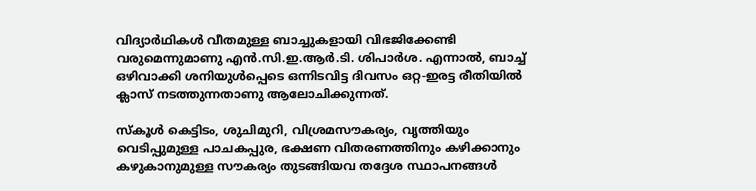വിദ്യാര്‍ഥികള്‍ വീതമുള്ള ബാച്ചുകളായി വിഭജിക്കേണ്ടി വരുമെന്നുമാണു എന്‍.സി.ഇ.ആര്‍.ടി. ശിപാര്‍ശ. എന്നാല്‍, ബാച്ച് ഒഴിവാക്കി ശനിയുള്‍പ്പെടെ ഒന്നിടവിട്ട ദിവസം ഒറ്റ-ഇരട്ട രീതിയില്‍ ക്ലാസ് നടത്തുന്നതാണു ആലോചിക്കുന്നത്.

സ്‌കൂള്‍ കെട്ടിടം, ശുചിമുറി, വിശ്രമസൗകര്യം, വൃത്തിയും വെടിപ്പുമുള്ള പാചകപ്പുര, ഭക്ഷണ വിതരണത്തിനും കഴിക്കാനും കഴുകാനുമുള്ള സൗകര്യം തുടങ്ങിയവ തദ്ദേശ സ്ഥാപനങ്ങള്‍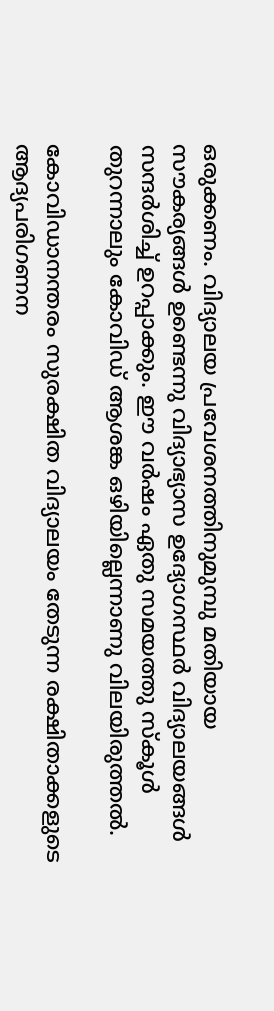ഒരുക്കണം. വിദ്യാലയ പ്രവേശനത്തിനുമുമ്പു മതിയായ സൗകര്യങ്ങള്‍ ഉണ്ടെന്നു വിദ്യാഭ്യാസ ഉദ്യോഗസ്ഥര്‍ വിദ്യാലയങ്ങള്‍ സന്ദര്‍ശിച്ച് ഉറപ്പാക്കും. ഈ വര്‍ഷം ഏതു സമയത്തു സ്‌കൂള്‍ തുറന്നാലും കോവിഡ് ആശങ്ക ഒഴിയില്ലെന്നാണു വിലയിരുത്തല്‍.

കോവിഡാനന്തരം സുരക്ഷിത വിദ്യാലയം തേടുന്ന രക്ഷിതാക്കളുടെ ആദ്യപരിഗണന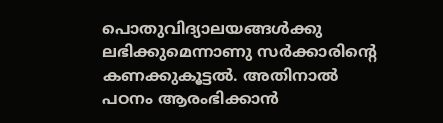പൊതുവിദ്യാലയങ്ങള്‍ക്കു ലഭിക്കുമെന്നാണു സര്‍ക്കാരിന്റെ കണക്കുകൂട്ടല്‍. അതിനാല്‍ പഠനം ആരംഭിക്കാന്‍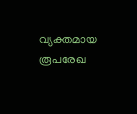വ്യക്തമായ രൂപരേഖ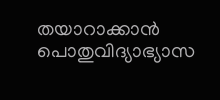തയാറാക്കാന്‍ പൊതുവിദ്യാഭ്യാസ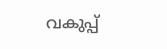വകുപ്പ്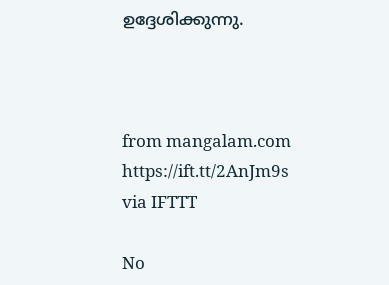ഉദ്ദേശിക്കുന്നു.



from mangalam.com https://ift.tt/2AnJm9s
via IFTTT

No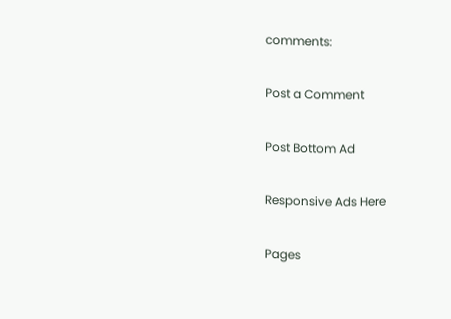comments:

Post a Comment

Post Bottom Ad

Responsive Ads Here

Pages